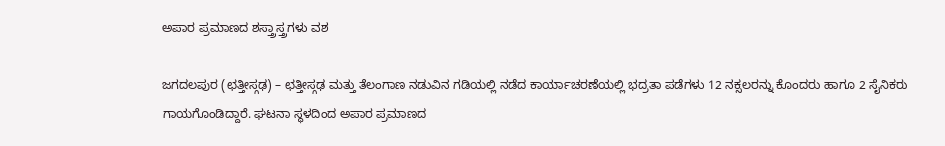ಅಪಾರ ಪ್ರಮಾಣದ ಶಸ್ತ್ರಾಸ್ತ್ರಗಳು ವಶ

ಜಗದಲಪುರ (ಛತ್ತೀಸ್ಗಢ) – ಛತ್ತೀಸ್ಗಢ ಮತ್ತು ತೆಲಂಗಾಣ ನಡುವಿನ ಗಡಿಯಲ್ಲಿ ನಡೆದ ಕಾರ್ಯಾಚರಣೆಯಲ್ಲಿ ಭದ್ರತಾ ಪಡೆಗಳು 12 ನಕ್ಸಲರನ್ನು ಕೊಂದರು ಹಾಗೂ 2 ಸೈನಿಕರು ಗಾಯಗೊಂಡಿದ್ದಾರೆ. ಘಟನಾ ಸ್ಥಳದಿಂದ ಅಪಾರ ಪ್ರಮಾಣದ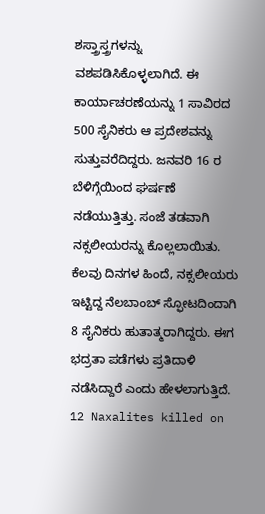ಶಸ್ತ್ರಾಸ್ತ್ರಗಳನ್ನು ವಶಪಡಿಸಿಕೊಳ್ಳಲಾಗಿದೆ. ಈ ಕಾರ್ಯಾಚರಣೆಯನ್ನು 1 ಸಾವಿರದ 500 ಸೈನಿಕರು ಆ ಪ್ರದೇಶವನ್ನು ಸುತ್ತುವರೆದಿದ್ದರು. ಜನವರಿ 16 ರ ಬೆಳಿಗ್ಗೆಯಿಂದ ಘರ್ಷಣೆ ನಡೆಯುತ್ತಿತ್ತು. ಸಂಜೆ ತಡವಾಗಿ ನಕ್ಸಲೀಯರನ್ನು ಕೊಲ್ಲಲಾಯಿತು. ಕೆಲವು ದಿನಗಳ ಹಿಂದೆ, ನಕ್ಸಲೀಯರು ಇಟ್ಟಿದ್ದ ನೆಲಬಾಂಬ್ ಸ್ಫೋಟದಿಂದಾಗಿ 8 ಸೈನಿಕರು ಹುತಾತ್ಮರಾಗಿದ್ದರು. ಈಗ ಭದ್ರತಾ ಪಡೆಗಳು ಪ್ರತಿದಾಳಿ ನಡೆಸಿದ್ದಾರೆ ಎಂದು ಹೇಳಲಾಗುತ್ತಿದೆ.
12 Naxalites killed on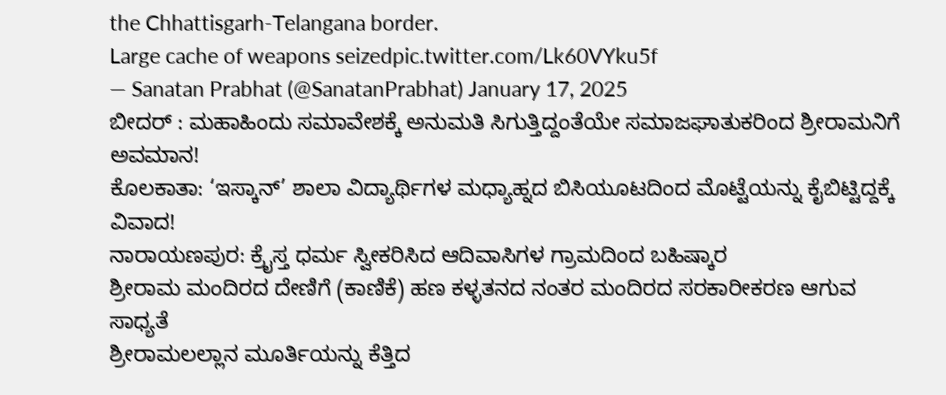the Chhattisgarh-Telangana border.
Large cache of weapons seizedpic.twitter.com/Lk60VYku5f
— Sanatan Prabhat (@SanatanPrabhat) January 17, 2025
ಬೀದರ್ : ಮಹಾಹಿಂದು ಸಮಾವೇಶಕ್ಕೆ ಅನುಮತಿ ಸಿಗುತ್ತಿದ್ದಂತೆಯೇ ಸಮಾಜಘಾತುಕರಿಂದ ಶ್ರೀರಾಮನಿಗೆ ಅವಮಾನ!
ಕೊಲಕಾತಾ: ‘ಇಸ್ಕಾನ್’ ಶಾಲಾ ವಿದ್ಯಾರ್ಥಿಗಳ ಮಧ್ಯಾಹ್ನದ ಬಿಸಿಯೂಟದಿಂದ ಮೊಟ್ಟೆಯನ್ನು ಕೈಬಿಟ್ಟಿದ್ದಕ್ಕೆ ವಿವಾದ!
ನಾರಾಯಣಪುರ: ಕ್ರೈಸ್ತ ಧರ್ಮ ಸ್ವೀಕರಿಸಿದ ಆದಿವಾಸಿಗಳ ಗ್ರಾಮದಿಂದ ಬಹಿಷ್ಕಾರ
ಶ್ರೀರಾಮ ಮಂದಿರದ ದೇಣಿಗೆ (ಕಾಣಿಕೆ) ಹಣ ಕಳ್ಳತನದ ನಂತರ ಮಂದಿರದ ಸರಕಾರೀಕರಣ ಆಗುವ ಸಾಧ್ಯತೆ
ಶ್ರೀರಾಮಲಲ್ಲಾನ ಮೂರ್ತಿಯನ್ನು ಕೆತ್ತಿದ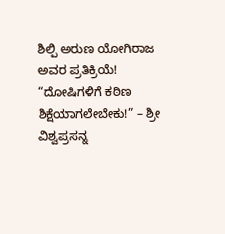ಶಿಲ್ಪಿ ಅರುಣ ಯೋಗಿರಾಜ ಅವರ ಪ್ರತಿಕ್ರಿಯೆ!
“ದೋಷಿಗಳಿಗೆ ಕಠಿಣ ಶಿಕ್ಷೆಯಾಗಲೇಬೇಕು!” – ಶ್ರೀ ವಿಶ್ವಪ್ರಸನ್ನ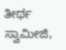ತೀರ್ಥ ಸ್ವಾಮೀಜಿ,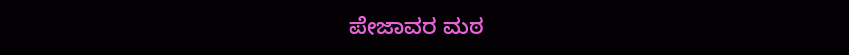ಪೇಜಾವರ ಮಠ